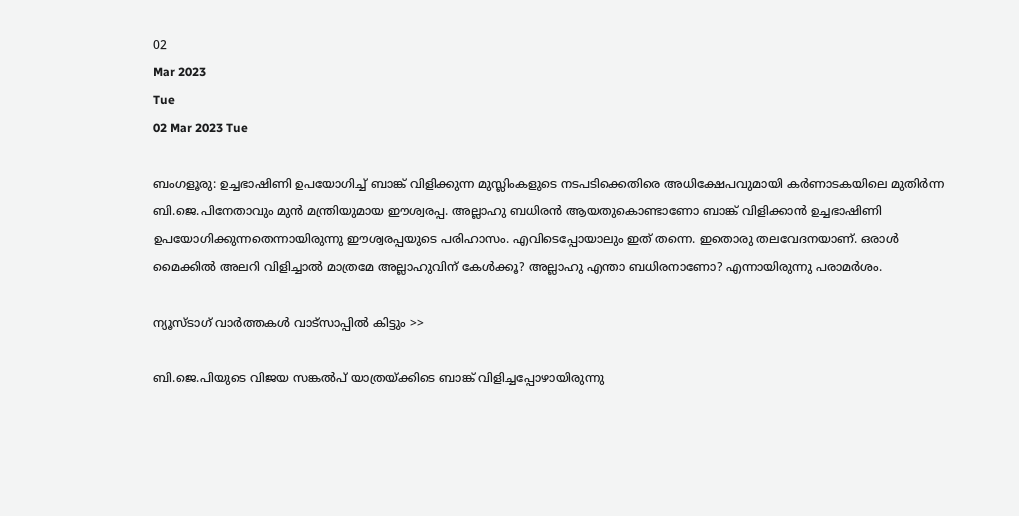02
Mar 2023
Tue
02 Mar 2023 Tue

ബംഗളൂരു: ഉച്ചഭാഷിണി ഉപയോഗിച്ച് ബാങ്ക് വിളിക്കുന്ന മുസ്ലിംകളുടെ നടപടിക്കെതിരെ അധിക്ഷേപവുമായി കര്‍ണാടകയിലെ മുതിര്‍ന്ന ബി.ജെ.പിനേതാവും മുന്‍ മന്ത്രിയുമായ ഈശ്വരപ്പ. അല്ലാഹു ബധിരന്‍ ആയതുകൊണ്ടാണോ ബാങ്ക് വിളിക്കാന്‍ ഉച്ചഭാഷിണി ഉപയോഗിക്കുന്നതെന്നായിരുന്നു ഈശ്വരപ്പയുടെ പരിഹാസം. എവിടെപ്പോയാലും ഇത് തന്നെ. ഇതൊരു തലവേദനയാണ്. ഒരാള്‍ മൈക്കില്‍ അലറി വിളിച്ചാല്‍ മാത്രമേ അല്ലാഹുവിന് കേള്‍ക്കൂ? അല്ലാഹു എന്താ ബധിരനാണോ? എന്നായിരുന്നു പരാമര്‍ശം.

ന്യൂസ്ടാഗ് വാര്‍ത്തകള്‍ വാട്‌സാപ്പില്‍ കിട്ടും >>

ബി.ജെ.പിയുടെ വിജയ സങ്കല്‍പ് യാത്രയ്ക്കിടെ ബാങ്ക് വിളിച്ചപ്പോഴായിരുന്നു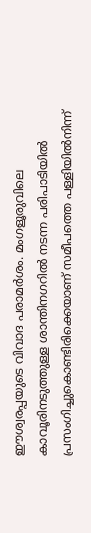ഈശ്വരപ്പയുടെ വിവാദ പരാമര്‍ശം. മംഗളൂരുവിലെ കാവൂരിനടുത്തുള്ള ശാന്തിനഗറില്‍ നടന്ന പരിപാടിയില്‍ പ്രസംഗിച്ചുകൊണ്ടിരിക്കെയാണ് സമീപത്തെ പള്ളിയില്‍നിന്ന്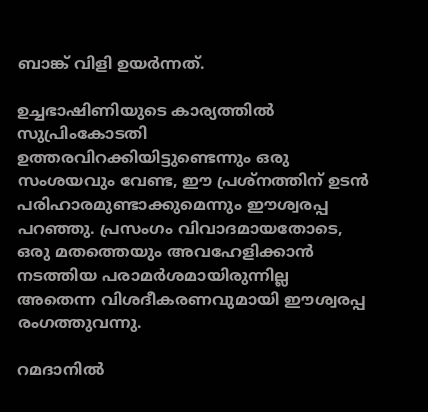ബാങ്ക് വിളി ഉയര്‍ന്നത്.

ഉച്ചഭാഷിണിയുടെ കാര്യത്തില്‍ സുപ്രിംകോടതി ഉത്തരവിറക്കിയിട്ടുണ്ടെന്നും ഒരു സംശയവും വേണ്ട, ഈ പ്രശ്‌നത്തിന് ഉടന്‍ പരിഹാരമുണ്ടാക്കുമെന്നും ഈശ്വരപ്പ പറഞ്ഞു. പ്രസംഗം വിവാദമായതോടെ, ഒരു മതത്തെയും അവഹേളിക്കാന്‍ നടത്തിയ പരാമര്‍ശമായിരുന്നില്ല അതെന്ന വിശദീകരണവുമായി ഈശ്വരപ്പ രംഗത്തുവന്നു.

റമദാനില്‍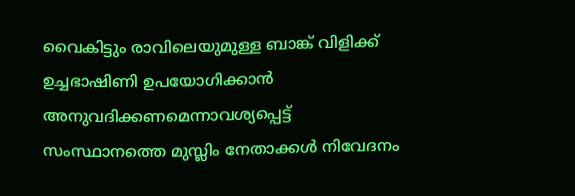വൈകിട്ടും രാവിലെയുമുള്ള ബാങ്ക് വിളിക്ക് ഉച്ചഭാഷിണി ഉപയോഗിക്കാന്‍ അനുവദിക്കണമെന്നാവശ്യപ്പെട്ട് സംസ്ഥാനത്തെ മുസ്ലിം നേതാക്കള്‍ നിവേദനം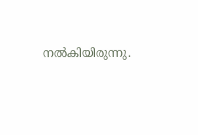നല്‍കിയിരുന്നു.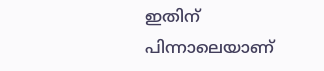ഇതിന് പിന്നാലെയാണ്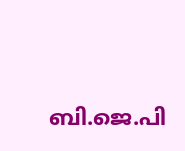ബി.ജെ.പി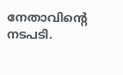നേതാവിന്റെ നടപടി.